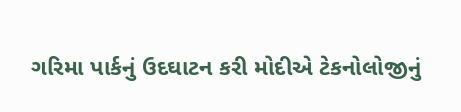ગરિમા પાર્કનું ઉદઘાટન કરી મોદીએ ટેકનોલોજીનું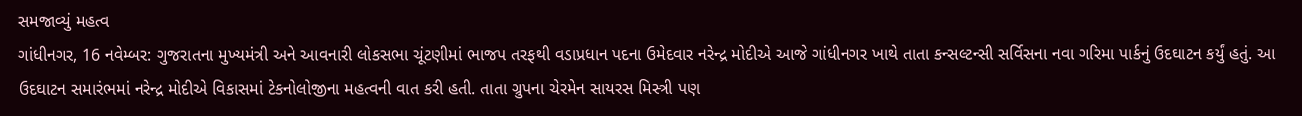સમજાવ્યું મહત્વ
ગાંધીનગર, 16 નવેમ્બર: ગુજરાતના મુખ્યમંત્રી અને આવનારી લોકસભા ચૂંટણીમાં ભાજપ તરફથી વડાપ્રધાન પદના ઉમેદવાર નરેન્દ્ર મોદીએ આજે ગાંધીનગર ખાથે તાતા કન્સલ્ટન્સી સર્વિસના નવા ગરિમા પાર્કનું ઉદઘાટન કર્યું હતું. આ ઉદઘાટન સમારંભમાં નરેન્દ્ર મોદીએ વિકાસમાં ટેકનોલોજીના મહત્વની વાત કરી હતી. તાતા ગ્રુપના ચેરમેન સાયરસ મિસ્ત્રી પણ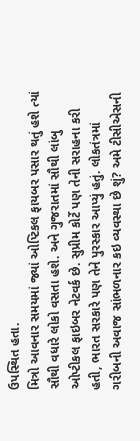ઉપસ્થિત હતા.
મિત્રો આવનાર સમયમાં જ્યાં ઓપ્ટિકલ ફાયબર પસાર થતું હશે ત્યાં સૌથી વધારે લોકો વસતા હશે. અને ગુજરાતમાં સૌથી લાંબુ ઓપ્ટીકલ ફાઇબર નેટવર્ક છે. સુપ્રીમ કોર્ટે પણ તેની સરાહના કરી હતી, ભારત સરકારે પણ તેને પુરસ્કાર આપ્યું હતું. લોકતંત્રમાં ગરીબની અવાજ સાંભળનાર કઇ વ્યવસ્થા છે શું? અમે ટીસીએસની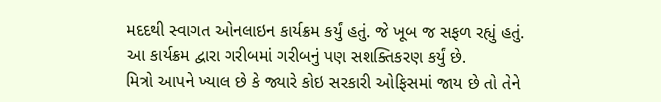મદદથી સ્વાગત ઓનલાઇન કાર્યક્રમ કર્યું હતું. જે ખૂબ જ સફળ રહ્યું હતું. આ કાર્યક્રમ દ્વારા ગરીબમાં ગરીબનું પણ સશક્તિકરણ કર્યું છે.
મિત્રો આપને ખ્યાલ છે કે જ્યારે કોઇ સરકારી ઓફિસમાં જાય છે તો તેને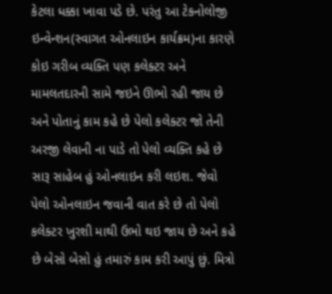કેટલા ધક્કા ખાવા પડે છે. પરંતુ આ ટેકનોલોજી ઇન્વેન્શન(સ્વાગત ઓનલાઇન કાર્યક્રમ)ના કારણે કોઇ ગરીબ વ્યક્તિ પણ કલેક્ટર અને મામલતદારની સામે જઇને ઊભો રહી જાય છે અને પોતાનું કામ કહે છે પેલો કલેક્ટર જો તેની અરજી લેવાની ના પાડે તો પેલો વ્યક્તિ કહે છે સારૂ સાહેબ હું ઓનલાઇન કરી લઇશ. જેવો પેલો ઓનલાઇન જવાની વાત કરે છે તો પેલો કલેક્ટર ખુરશી માથી ઉભો થઇ જાય છે અને કહે છે બેસો બેસો હું તમારું કામ કરી આપું છું. મિત્રો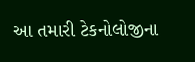આ તમારી ટેકનોલોજીના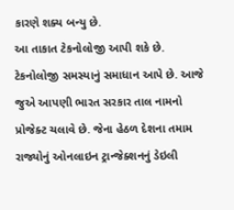કારણે શક્ય બન્યુ છે.
આ તાકાત ટેકનોલોજી આપી શકે છે. ટેકનોલોજી સમસ્યાનું સમાધાન આપે છે. આજે જુએ આપણી ભારત સરકાર તાલ નામનો પ્રોજેક્ટ ચલાવે છે. જેના હેઠળ દેશના તમામ રાજ્યોનું ઓનલાઇન ટ્રાન્જેક્શનનું ડેઇલી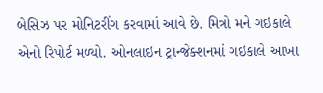બેસિઝ પર મોનિટરીંગ કરવામાં આવે છે. મિત્રો મને ગઇકાલે એનો રિપોર્ટ મળ્યો. ઓનલાઇન ટ્રાન્જેક્શનમાં ગઇકાલે આખા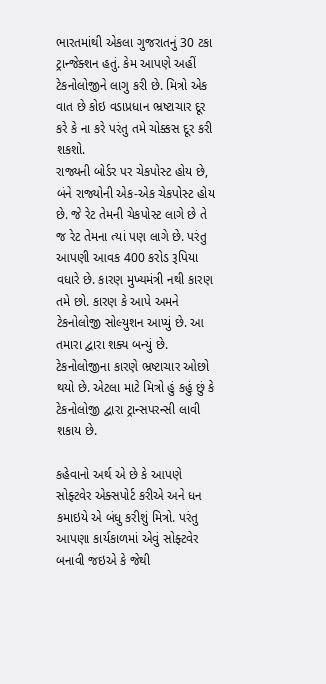ભારતમાંથી એકલા ગુજરાતનું 30 ટકા ટ્રાન્જેક્શન હતું. કેમ આપણે અહીં ટેકનોલોજીને લાગુ કરી છે. મિત્રો એક વાત છે કોઇ વડાપ્રધાન ભ્રષ્ટાચાર દૂર કરે કે ના કરે પરંતુ તમે ચોક્કસ દૂર કરી શકશો.
રાજ્યની બોર્ડર પર ચેકપોસ્ટ હોય છે, બંને રાજ્યોની એક-એક ચેકપોસ્ટ હોય છે. જે રેટ તેમની ચેકપોસ્ટ લાગે છે તે જ રેટ તેમના ત્યાં પણ લાગે છે. પરંતુ આપણી આવક 400 કરોડ રૂપિયા વધારે છે. કારણ મુખ્યમંત્રી નથી કારણ તમે છો. કારણ કે આપે અમને ટેકનોલોજી સોલ્યુશન આપ્યું છે. આ તમારા દ્વારા શક્ય બન્યું છે. ટેકનોલોજીના કારણે ભ્રષ્ટાચાર ઓછો થયો છે. એટલા માટે મિત્રો હું કહું છું કે ટેકનોલોજી દ્વારા ટ્રાન્સપરન્સી લાવી શકાય છે.

કહેવાનો અર્થ એ છે કે આપણે સોફ્ટવેર એક્સપોર્ટ કરીએ અને ધન કમાઇયે એ બંધુ કરીશું મિત્રો. પરંતુ આપણા કાર્યકાળમાં એવું સોફ્ટવેર બનાવી જઇએ કે જેથી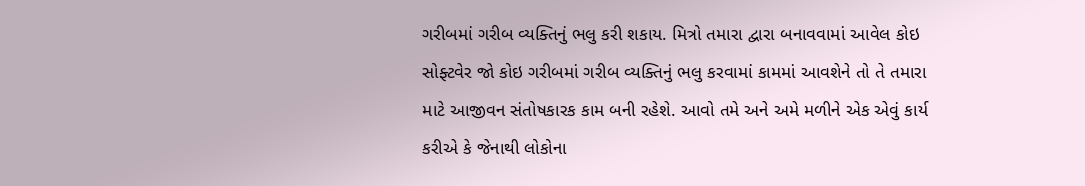ગરીબમાં ગરીબ વ્યક્તિનું ભલુ કરી શકાય. મિત્રો તમારા દ્વારા બનાવવામાં આવેલ કોઇ સોફ્ટવેર જો કોઇ ગરીબમાં ગરીબ વ્યક્તિનું ભલુ કરવામાં કામમાં આવશેને તો તે તમારા માટે આજીવન સંતોષકારક કામ બની રહેશે. આવો તમે અને અમે મળીને એક એવું કાર્ય કરીએ કે જેનાથી લોકોના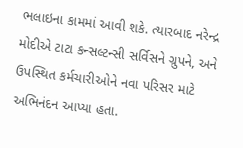ભલાઇના કામમાં આવી શકે. ત્યારબાદ નરેન્દ્ર મોદીએ ટાટા કન્સલ્ટન્સી સર્વિસને ગ્રુપને, અને ઉપસ્થિત કર્મચારીઓને નવા પરિસર માટે અભિનંદન આપ્યા હતા.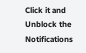Click it and Unblock the Notifications